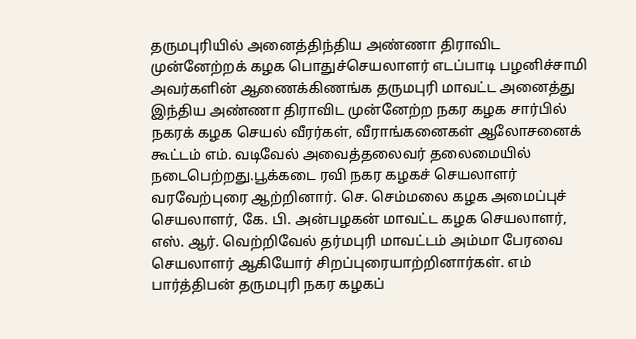தருமபுரியில் அனைத்திந்திய அண்ணா திராவிட முன்னேற்றக் கழக பொதுச்செயலாளர் எடப்பாடி பழனிச்சாமி அவர்களின் ஆணைக்கிணங்க தருமபுரி மாவட்ட அனைத்து இந்திய அண்ணா திராவிட முன்னேற்ற நகர கழக சார்பில் நகரக் கழக செயல் வீரர்கள், வீராங்கனைகள் ஆலோசனைக் கூட்டம் எம். வடிவேல் அவைத்தலைவர் தலைமையில் நடைபெற்றது.பூக்கடை ரவி நகர கழகச் செயலாளர் வரவேற்புரை ஆற்றினார். செ. செம்மலை கழக அமைப்புச் செயலாளர், கே. பி. அன்பழகன் மாவட்ட கழக செயலாளர், எஸ். ஆர். வெற்றிவேல் தர்மபுரி மாவட்டம் அம்மா பேரவை செயலாளர் ஆகியோர் சிறப்புரையாற்றினார்கள். எம் பார்த்திபன் தருமபுரி நகர கழகப்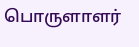பொருளாளர்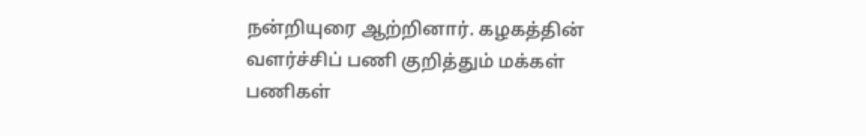நன்றியுரை ஆற்றினார். கழகத்தின் வளர்ச்சிப் பணி குறித்தும் மக்கள் பணிகள்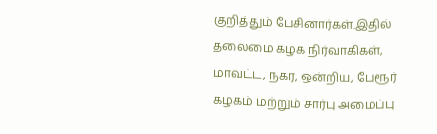குறித்தும் பேசினார்கள்.இதில் தலைமை கழக நிர்வாகிகள், மாவட்ட, நகர, ஒன்றிய, பேரூர் கழகம் மற்றும் சார்பு அமைப்பு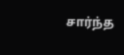சார்ந்த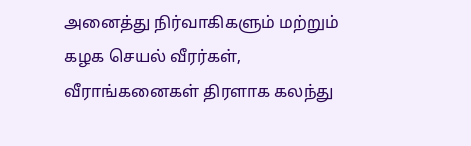அனைத்து நிர்வாகிகளும் மற்றும் கழக செயல் வீரர்கள், வீராங்கனைகள் திரளாக கலந்து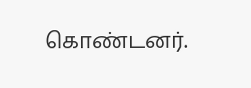கொண்டனர்.